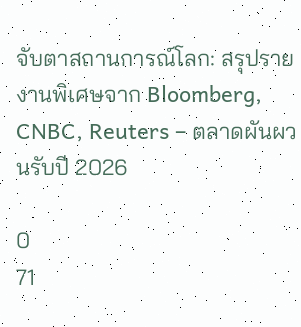จับตาสถานการณ์โลก: สรุปรายงานพิเศษจาก Bloomberg, CNBC, Reuters – ตลาดผันผวนรับปี 2026

0
71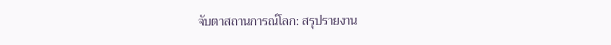จับตาสถานการณ์โลก: สรุปรายงาน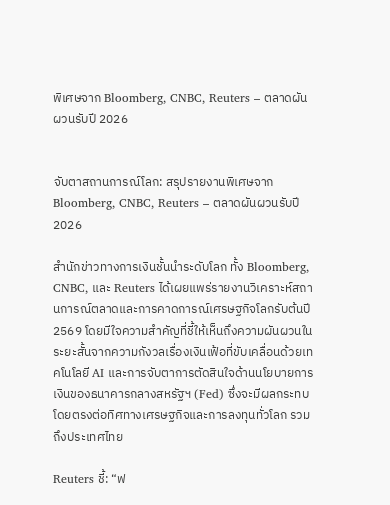พิเศษจาก Bloomberg, CNBC, Reuters – ตลาดผันผวนรับปี 2026


จับตาสถานการณ์โลก: สรุปรายงานพิเศษจาก Bloomberg, CNBC, Reuters – ตลาดผันผวนรับปี 2026

สำนักข่าวทางการเงินชั้นนำระดับโลก ทั้ง Bloomberg, CNBC, และ Reuters ได้เผยแพร่รายงานวิเคราะห์สถานการณ์ตลาดและการคาดการณ์เศรษฐกิจโลกรับต้นปี 2569 โดยมีใจความสำคัญที่ชี้ให้เห็นถึงความผันผวนในระยะสั้นจากความกังวลเรื่องเงินเฟ้อที่ขับเคลื่อนด้วยเทคโนโลยี AI และการจับตาการตัดสินใจด้านนโยบายการเงินของธนาคารกลางสหรัฐฯ (Fed) ซึ่งจะมีผลกระทบโดยตรงต่อทิศทางเศรษฐกิจและการลงทุนทั่วโลก รวมถึงประเทศไทย

Reuters ชี้: “ฟ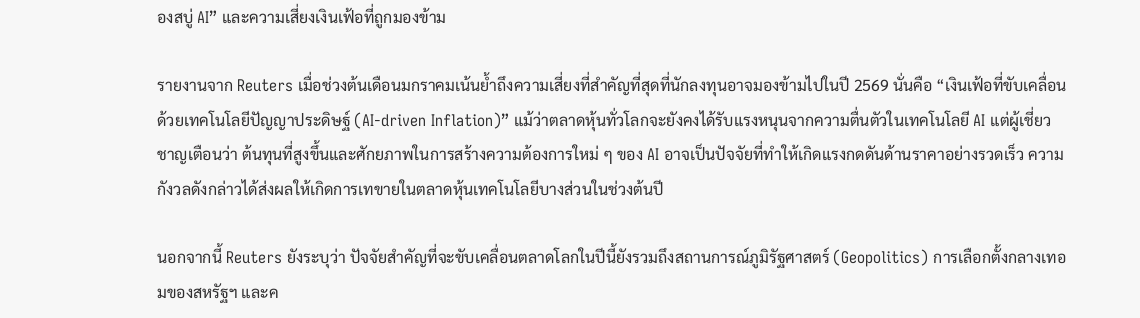องสบู่ AI” และความเสี่ยงเงินเฟ้อที่ถูกมองข้าม

รายงานจาก Reuters เมื่อช่วงต้นเดือนมกราคมเน้นย้ำถึงความเสี่ยงที่สำคัญที่สุดที่นักลงทุนอาจมองข้ามไปในปี 2569 นั่นคือ “เงินเฟ้อที่ขับเคลื่อนด้วยเทคโนโลยีปัญญาประดิษฐ์ (AI-driven Inflation)” แม้ว่าตลาดหุ้นทั่วโลกจะยังคงได้รับแรงหนุนจากความตื่นตัวในเทคโนโลยี AI แต่ผู้เชี่ยวชาญเตือนว่า ต้นทุนที่สูงขึ้นและศักยภาพในการสร้างความต้องการใหม่ ๆ ของ AI อาจเป็นปัจจัยที่ทำให้เกิดแรงกดดันด้านราคาอย่างรวดเร็ว ความกังวลดังกล่าวได้ส่งผลให้เกิดการเทขายในตลาดหุ้นเทคโนโลยีบางส่วนในช่วงต้นปี

นอกจากนี้ Reuters ยังระบุว่า ปัจจัยสำคัญที่จะขับเคลื่อนตลาดโลกในปีนี้ยังรวมถึงสถานการณ์ภูมิรัฐศาสตร์ (Geopolitics) การเลือกตั้งกลางเทอมของสหรัฐฯ และค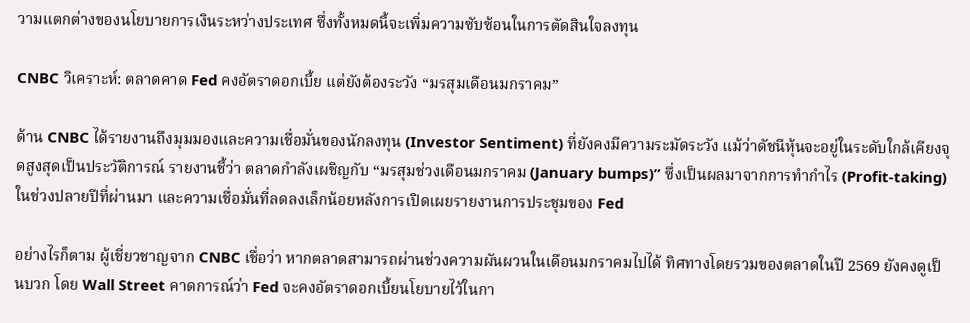วามแตกต่างของนโยบายการเงินระหว่างประเทศ ซึ่งทั้งหมดนี้จะเพิ่มความซับซ้อนในการตัดสินใจลงทุน

CNBC วิเคราะห์: ตลาดคาด Fed คงอัตราดอกเบี้ย แต่ยังต้องระวัง “มรสุมเดือนมกราคม”

ด้าน CNBC ได้รายงานถึงมุมมองและความเชื่อมั่นของนักลงทุน (Investor Sentiment) ที่ยังคงมีความระมัดระวัง แม้ว่าดัชนีหุ้นจะอยู่ในระดับใกล้เคียงจุดสูงสุดเป็นประวัติการณ์ รายงานชี้ว่า ตลาดกำลังเผชิญกับ “มรสุมช่วงเดือนมกราคม (January bumps)” ซึ่งเป็นผลมาจากการทำกำไร (Profit-taking) ในช่วงปลายปีที่ผ่านมา และความเชื่อมั่นที่ลดลงเล็กน้อยหลังการเปิดเผยรายงานการประชุมของ Fed

อย่างไรก็ตาม ผู้เชี่ยวชาญจาก CNBC เชื่อว่า หากตลาดสามารถผ่านช่วงความผันผวนในเดือนมกราคมไปได้ ทิศทางโดยรวมของตลาดในปี 2569 ยังคงดูเป็นบวก โดย Wall Street คาดการณ์ว่า Fed จะคงอัตราดอกเบี้ยนโยบายไว้ในกา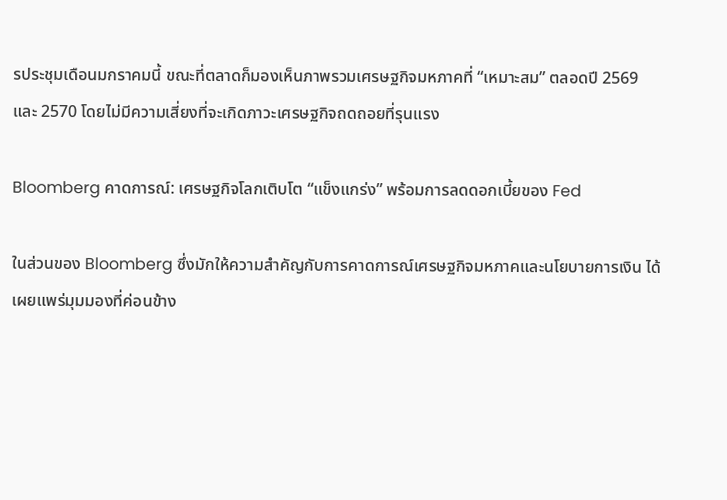รประชุมเดือนมกราคมนี้ ขณะที่ตลาดก็มองเห็นภาพรวมเศรษฐกิจมหภาคที่ “เหมาะสม” ตลอดปี 2569 และ 2570 โดยไม่มีความเสี่ยงที่จะเกิดภาวะเศรษฐกิจถดถอยที่รุนแรง

Bloomberg คาดการณ์: เศรษฐกิจโลกเติบโต “แข็งแกร่ง” พร้อมการลดดอกเบี้ยของ Fed

ในส่วนของ Bloomberg ซึ่งมักให้ความสำคัญกับการคาดการณ์เศรษฐกิจมหภาคและนโยบายการเงิน ได้เผยแพร่มุมมองที่ค่อนข้าง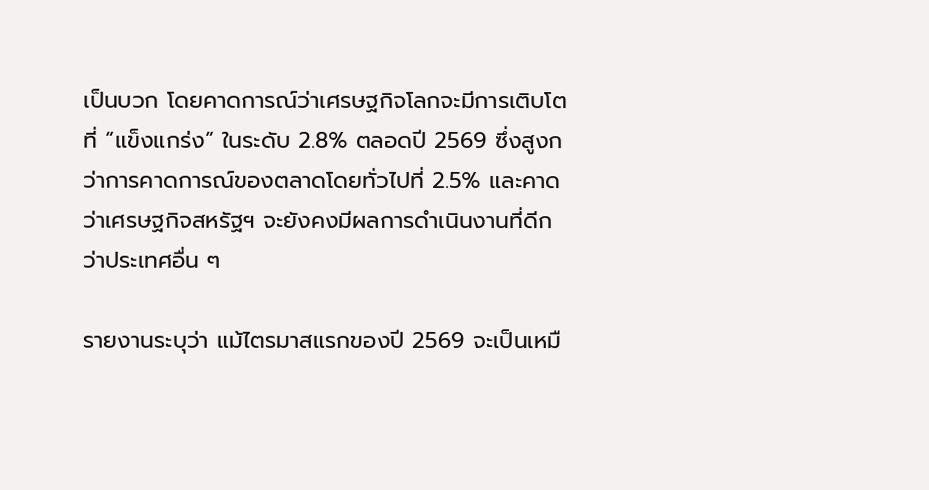เป็นบวก โดยคาดการณ์ว่าเศรษฐกิจโลกจะมีการเติบโตที่ “แข็งแกร่ง” ในระดับ 2.8% ตลอดปี 2569 ซึ่งสูงกว่าการคาดการณ์ของตลาดโดยทั่วไปที่ 2.5% และคาดว่าเศรษฐกิจสหรัฐฯ จะยังคงมีผลการดำเนินงานที่ดีกว่าประเทศอื่น ๆ

รายงานระบุว่า แม้ไตรมาสแรกของปี 2569 จะเป็นเหมื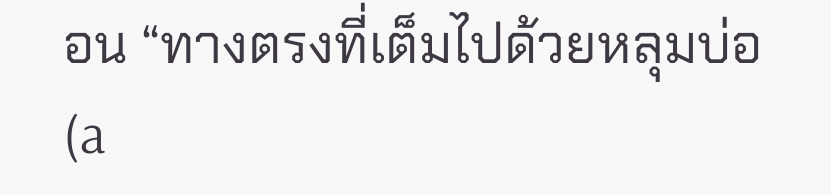อน “ทางตรงที่เต็มไปด้วยหลุมบ่อ (a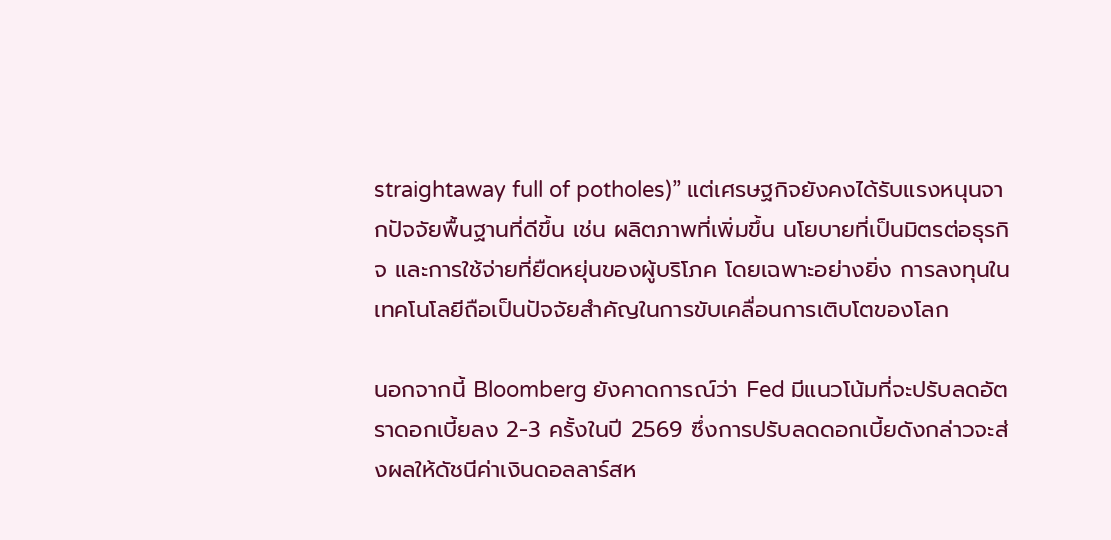straightaway full of potholes)” แต่เศรษฐกิจยังคงได้รับแรงหนุนจากปัจจัยพื้นฐานที่ดีขึ้น เช่น ผลิตภาพที่เพิ่มขึ้น นโยบายที่เป็นมิตรต่อธุรกิจ และการใช้จ่ายที่ยืดหยุ่นของผู้บริโภค โดยเฉพาะอย่างยิ่ง การลงทุนในเทคโนโลยีถือเป็นปัจจัยสำคัญในการขับเคลื่อนการเติบโตของโลก

นอกจากนี้ Bloomberg ยังคาดการณ์ว่า Fed มีแนวโน้มที่จะปรับลดอัตราดอกเบี้ยลง 2-3 ครั้งในปี 2569 ซึ่งการปรับลดดอกเบี้ยดังกล่าวจะส่งผลให้ดัชนีค่าเงินดอลลาร์สห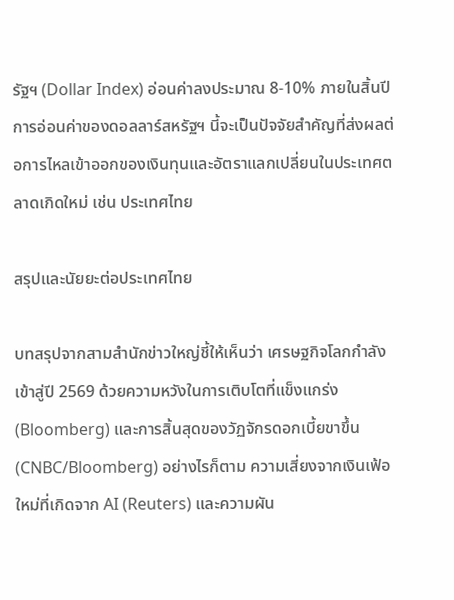รัฐฯ (Dollar Index) อ่อนค่าลงประมาณ 8-10% ภายในสิ้นปี การอ่อนค่าของดอลลาร์สหรัฐฯ นี้จะเป็นปัจจัยสำคัญที่ส่งผลต่อการไหลเข้าออกของเงินทุนและอัตราแลกเปลี่ยนในประเทศตลาดเกิดใหม่ เช่น ประเทศไทย

สรุปและนัยยะต่อประเทศไทย

บทสรุปจากสามสำนักข่าวใหญ่ชี้ให้เห็นว่า เศรษฐกิจโลกกำลังเข้าสู่ปี 2569 ด้วยความหวังในการเติบโตที่แข็งแกร่ง (Bloomberg) และการสิ้นสุดของวัฏจักรดอกเบี้ยขาขึ้น (CNBC/Bloomberg) อย่างไรก็ตาม ความเสี่ยงจากเงินเฟ้อใหม่ที่เกิดจาก AI (Reuters) และความผัน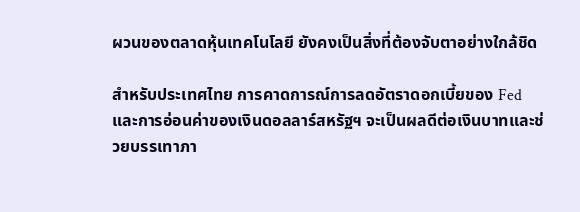ผวนของตลาดหุ้นเทคโนโลยี ยังคงเป็นสิ่งที่ต้องจับตาอย่างใกล้ชิด

สำหรับประเทศไทย การคาดการณ์การลดอัตราดอกเบี้ยของ Fed และการอ่อนค่าของเงินดอลลาร์สหรัฐฯ จะเป็นผลดีต่อเงินบาทและช่วยบรรเทาภา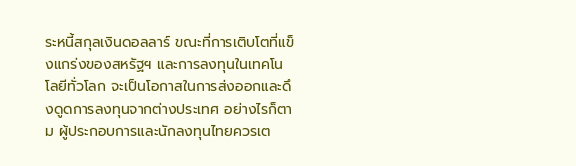ระหนี้สกุลเงินดอลลาร์ ขณะที่การเติบโตที่แข็งแกร่งของสหรัฐฯ และการลงทุนในเทคโนโลยีทั่วโลก จะเป็นโอกาสในการส่งออกและดึงดูดการลงทุนจากต่างประเทศ อย่างไรก็ตาม ผู้ประกอบการและนักลงทุนไทยควรเต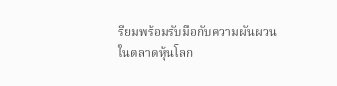รียมพร้อมรับมือกับความผันผวนในตลาดหุ้นโลก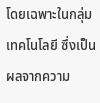โดยเฉพาะในกลุ่มเทคโนโลยี ซึ่งเป็นผลจากความ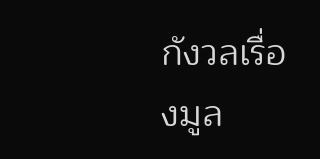กังวลเรื่องมูล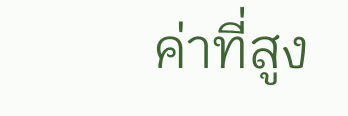ค่าที่สูง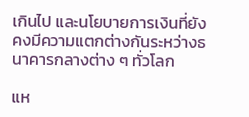เกินไป และนโยบายการเงินที่ยังคงมีความแตกต่างกันระหว่างธนาคารกลางต่าง ๆ ทั่วโลก

แห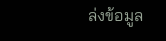ล่งข้อมูล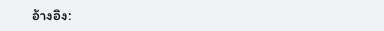อ้างอิง: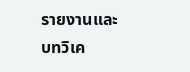รายงานและบทวิเค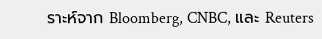ราะห์จาก Bloomberg, CNBC, และ Reuters